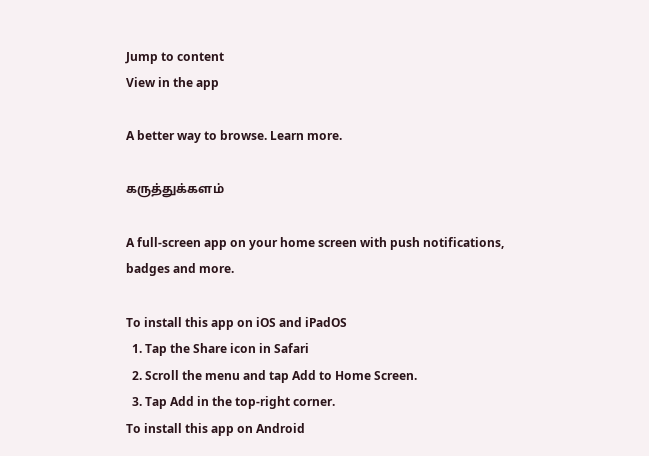Jump to content
View in the app

A better way to browse. Learn more.

கருத்துக்களம்

A full-screen app on your home screen with push notifications, badges and more.

To install this app on iOS and iPadOS
  1. Tap the Share icon in Safari
  2. Scroll the menu and tap Add to Home Screen.
  3. Tap Add in the top-right corner.
To install this app on Android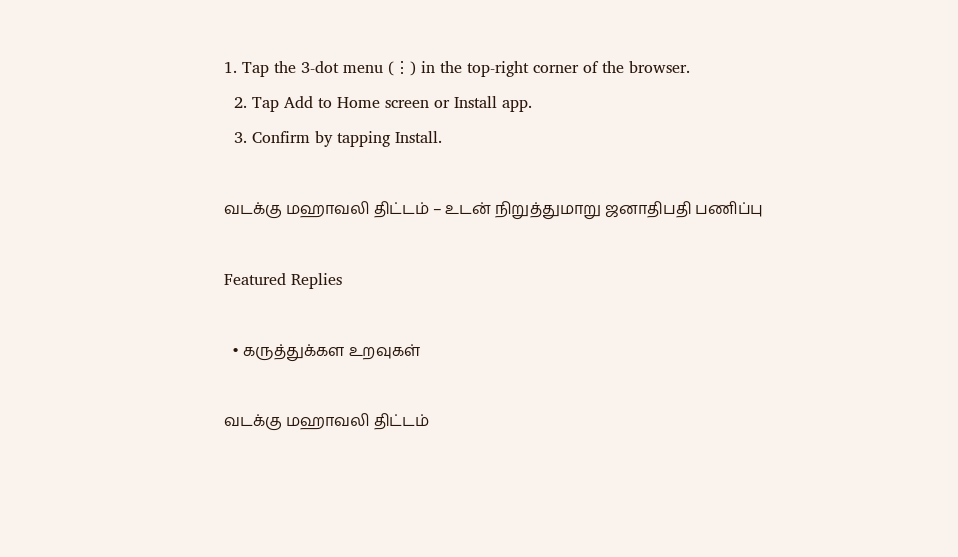1. Tap the 3-dot menu (⋮) in the top-right corner of the browser.
  2. Tap Add to Home screen or Install app.
  3. Confirm by tapping Install.

வடக்கு மஹாவலி திட்டம் – உடன் நிறுத்துமாறு ஜனாதிபதி பணிப்பு

Featured Replies

  • கருத்துக்கள உறவுகள்

வடக்கு மஹாவலி திட்டம்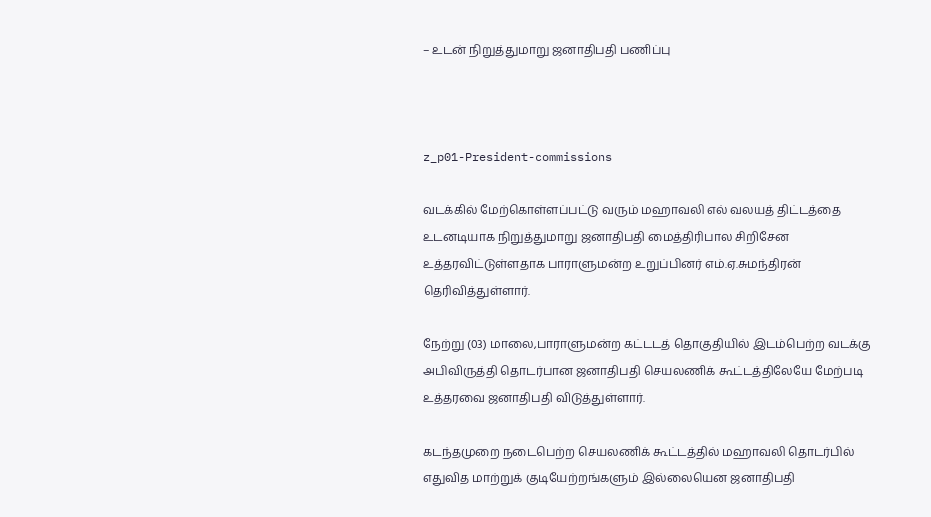– உடன் நிறுத்துமாறு ஜனாதிபதி பணிப்பு



z_p01-President-commissions

வடக்கில் மேற்கொள்ளப்பட்டு வரும் மஹாவலி எல் வலயத் திட்டத்தை உடனடியாக நிறுத்துமாறு ஜனாதிபதி மைத்திரிபால சிறிசேன உத்தரவிட்டுள்ளதாக பாராளுமன்ற உறுப்பினர் எம்.ஏ.சுமந்திரன் தெரிவித்துள்ளார்.

நேற்று (03) மாலை,பாராளுமன்ற கட்டடத் தொகுதியில் இடம்பெற்ற வடக்கு அபிவிருத்தி தொடர்பான ஜனாதிபதி செயலணிக் கூட்டத்திலேயே மேற்படி உத்தரவை ஜனாதிபதி விடுத்துள்ளார்.

கடந்தமுறை நடைபெற்ற செயலணிக் கூட்டத்தில் மஹாவலி தொடர்பில் எதுவித மாற்றுக் குடியேற்றங்களும் இல்லையென ஜனாதிபதி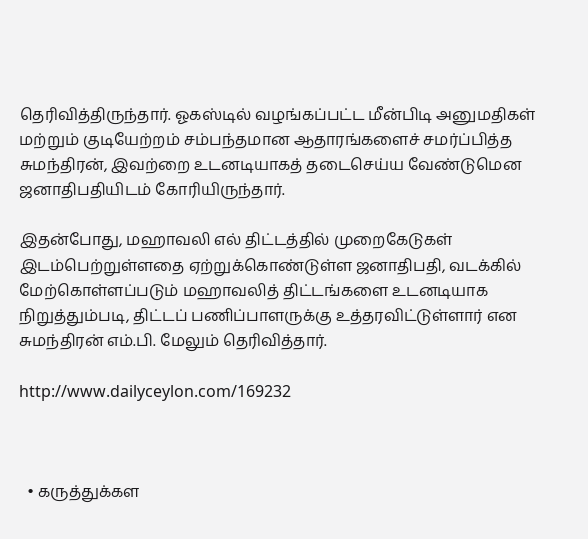தெரிவித்திருந்தார். ஓகஸ்டில் வழங்கப்பட்ட மீன்பிடி அனுமதிகள் மற்றும் குடியேற்றம் சம்பந்தமான ஆதாரங்களைச் சமர்ப்பித்த சுமந்திரன், இவற்றை உடனடியாகத் தடைசெய்ய வேண்டுமென ஜனாதிபதியிடம் கோரியிருந்தார்.

இதன்போது, மஹாவலி எல் திட்டத்தில் முறைகேடுகள் இடம்பெற்றுள்ளதை ஏற்றுக்கொண்டுள்ள ஜனாதிபதி, வடக்கில் மேற்கொள்ளப்படும் மஹாவலித் திட்டங்களை உடனடியாக நிறுத்தும்படி, திட்டப் பணிப்பாளருக்கு உத்தரவிட்டுள்ளார் என சுமந்திரன் எம்.பி. மேலும் தெரிவித்தார்.

http://www.dailyceylon.com/169232



  • கருத்துக்கள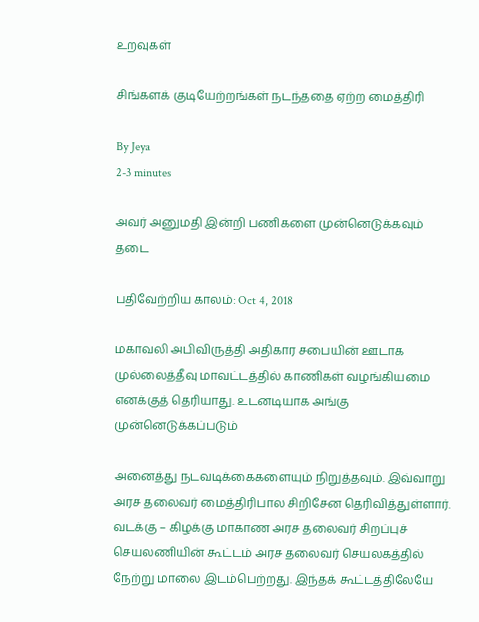உறவுகள்

சிங்களக் குடியேற்றங்கள் நடந்ததை ஏற்ற மைத்திரி

By Jeya
2-3 minutes

அவர் அனுமதி இன்றி பணிகளை முன்னெடுக்கவும் தடை

பதிவேற்றிய காலம்: Oct 4, 2018

மகாவலி அபிவிருத்தி அதிகார சபையின் ஊடாக முல்லைத்தீவு மாவட்டத்தில் காணிகள் வழங்கியமை எனக்குத் தெரியாது. உடனடியாக அங்கு முன்னெடுக்கப்படும்

அனைத்து நடவடிக்கைகளையும் நிறுத்தவும். இவ்வாறு அரச தலைவர் மைத்திரிபால சிறிசேன தெரிவித்துள்ளார்.
வடக்கு – கிழக்கு மாகாண அரச தலைவர் சிறப்புச் செயலணியின் கூட்டம் அரச தலைவர் செயலகத்தில் நேற்று மாலை இடம்பெற்றது. இந்தக் கூட்டத்திலேயே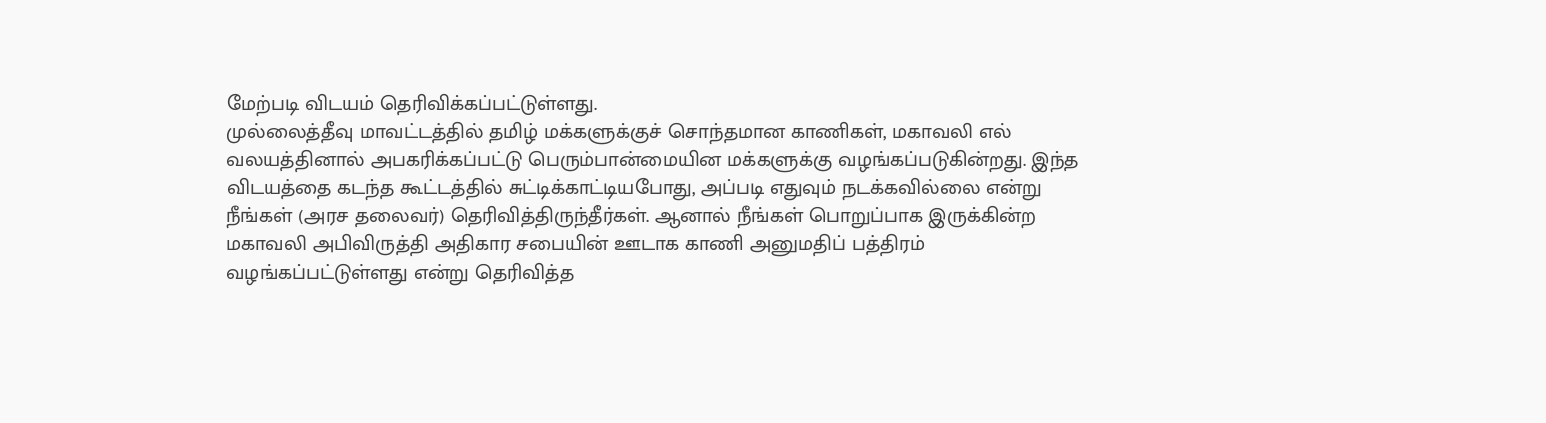மேற்படி விடயம் தெரிவிக்கப்பட்டுள்ளது.
முல்லைத்தீவு மாவட்டத்தில் தமிழ் மக்களுக்குச் சொந்தமான காணிகள், மகாவலி எல் வலயத்தினால் அபகரிக்கப்பட்டு பெரும்பான்மையின மக்களுக்கு வழங்கப்படுகின்றது. இந்த விடயத்தை கடந்த கூட்டத்தில் சுட்டிக்காட்டியபோது, அப்படி எதுவும் நடக்கவில்லை என்று நீங்கள் (அரச தலைவர்) தெரிவித்திருந்தீர்கள். ஆனால் நீங்கள் பொறுப்பாக இருக்கின்ற மகாவலி அபிவிருத்தி அதிகார சபையின் ஊடாக காணி அனுமதிப் பத்திரம் வழங்கப்பட்டுள்ளது என்று தெரிவித்த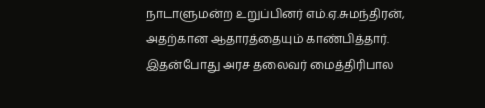நாடாளுமன்ற உறுப்பினர் எம்.ஏ.சுமந்திரன், அதற்கான ஆதாரத்தையும் காண்பித்தார்.
இதன்போது அரச தலைவர் மைத்திரிபால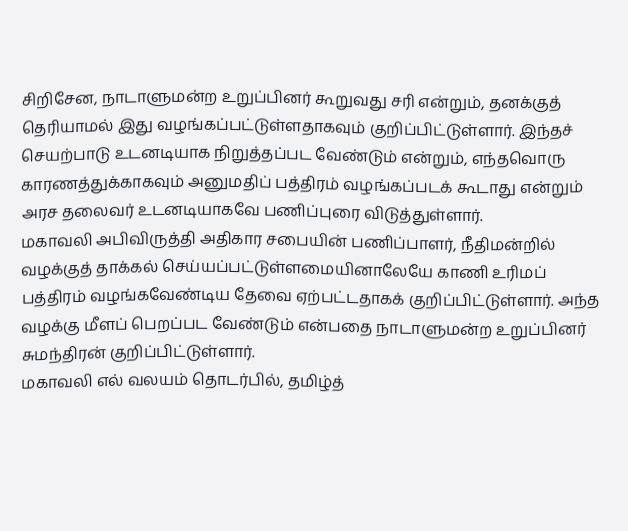சிறிசேன, நாடாளுமன்ற உறுப்பினர் கூறுவது சரி என்றும், தனக்குத் தெரியாமல் இது வழங்கப்பட்டுள்ளதாகவும் குறிப்பிட்டுள்ளார். இந்தச் செயற்பாடு உடனடியாக நிறுத்தப்பட வேண்டும் என்றும், எந்தவொரு காரணத்துக்காகவும் அனுமதிப் பத்திரம் வழங்கப்படக் கூடாது என்றும் அரச தலைவர் உடனடியாகவே பணிப்புரை விடுத்துள்ளார்.
மகாவலி அபிவிருத்தி அதிகார சபையின் பணிப்பாளர், நீதிமன்றில் வழக்குத் தாக்கல் செய்யப்பட்டுள்ளமையினாலேயே காணி உரிமப் பத்திரம் வழங்கவேண்டிய தேவை ஏற்பட்டதாகக் குறிப்பிட்டுள்ளார். அந்த வழக்கு மீளப் பெறப்பட வேண்டும் என்பதை நாடாளுமன்ற உறுப்பினர் சுமந்திரன் குறிப்பிட்டுள்ளார்.
மகாவலி எல் வலயம் தொடர்பில், தமிழ்த்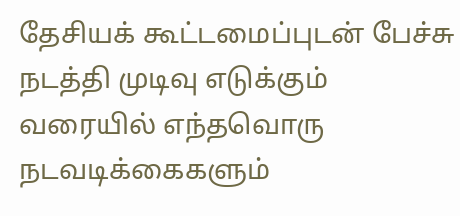தேசியக் கூட்டமைப்புடன் பேச்சு நடத்தி முடிவு எடுக்கும் வரையில் எந்தவொரு நடவடிக்கைகளும்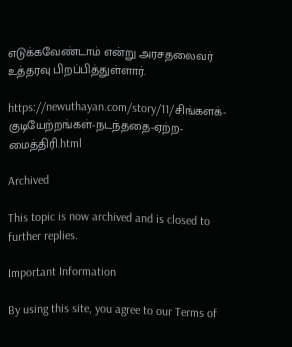எடுக்கவேண்டாம் என்று அரசதலைவர் உத்தரவு பிறப்பித்துள்ளார்.

https://newuthayan.com/story/11/சிங்களக்-குடியேற்றங்கள்-நடந்ததை-ஏற்ற-மைத்திரி.html

Archived

This topic is now archived and is closed to further replies.

Important Information

By using this site, you agree to our Terms of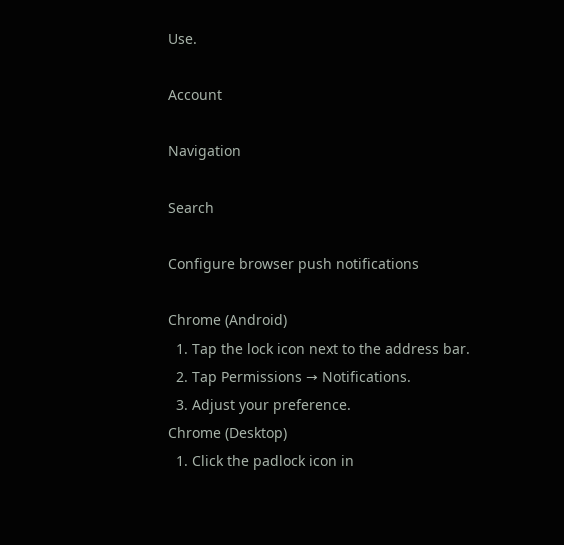Use.

Account

Navigation

Search

Configure browser push notifications

Chrome (Android)
  1. Tap the lock icon next to the address bar.
  2. Tap Permissions → Notifications.
  3. Adjust your preference.
Chrome (Desktop)
  1. Click the padlock icon in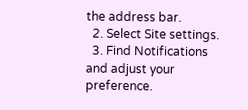the address bar.
  2. Select Site settings.
  3. Find Notifications and adjust your preference.